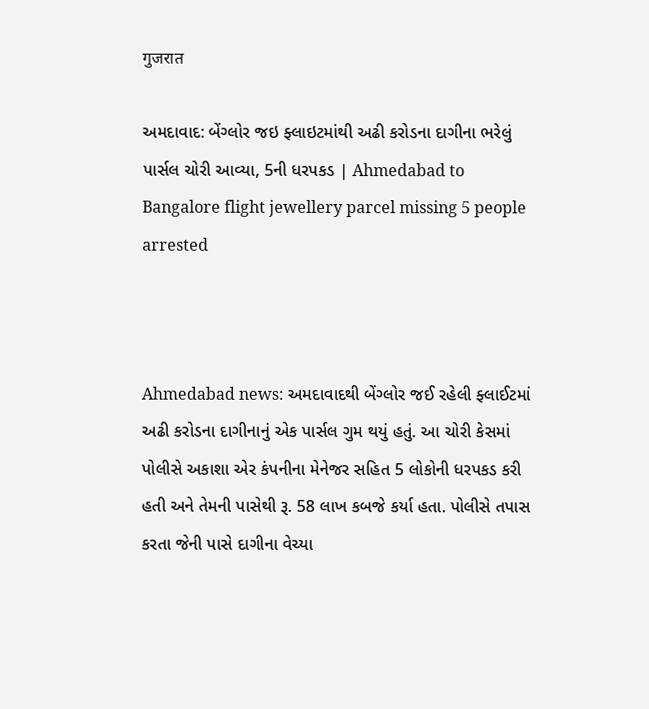गुजरात

અમદાવાદ: બેંગ્લોર જઇ ફ્લાઇટમાંથી અઢી કરોડના દાગીના ભરેલું પાર્સલ ચોરી આવ્યા, 5ની ધરપકડ | Ahmedabad to Bangalore flight jewellery parcel missing 5 people arrested



Ahmedabad news: અમદાવાદથી બેંગ્લોર જઈ રહેલી ફ્લાઈટમાં અઢી કરોડના દાગીનાનું એક પાર્સલ ગુમ થયું હતું. આ ચોરી કેસમાં પોલીસે અકાશા એર કંપનીના મેનેજર સહિત 5 લોકોની ધરપકડ કરી હતી અને તેમની પાસેથી રૂ. 58 લાખ કબજે કર્યા હતા. પોલીસે તપાસ કરતા જેની પાસે દાગીના વેચ્યા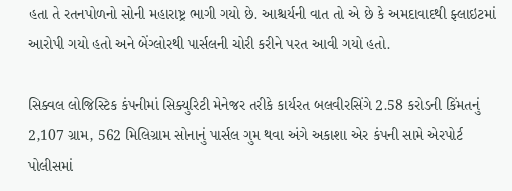હતા તે રતનપોળનો સોની મહારાષ્ટ્ર ભાગી ગયો છે. આશ્ચર્યની વાત તો એ છે કે અમદાવાદથી ફ્લાઇટમાં આરોપી ગયો હતો અને બેંગ્લોરથી પાર્સલની ચોરી કરીને પરત આવી ગયો હતો.

સિક્વલ લોજિસ્ટિક કંપનીમાં સિક્યુરિટી મેનેજર તરીકે કાર્યરત બલવીરસિંગે 2.58 કરોડની કિંમતનું 2,107 ગ્રામ, 562 મિલિગ્રામ સોનાનું પાર્સલ ગુમ થવા અંગે અકાશા એર કંપની સામે એરપોર્ટ પોલીસમાં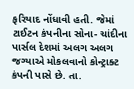ફરિયાદ નોંધાવી હતી. જેમાં ટાઈટન કંપનીના સોના- ચાંદીના પાર્સલ દેશમાં અલગ અલગ જગ્યાએ મોકલવાનો કોન્ટ્રાક્ટ કંપની પાસે છે. તા.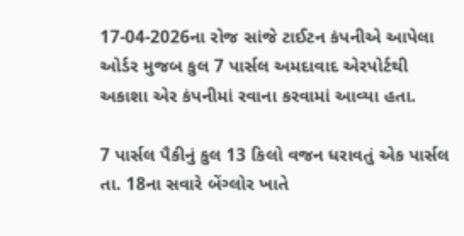17-04-2026ના રોજ સાંજે ટાઈટન કંપનીએ આપેલા ઓર્ડર મુજબ કુલ 7 પાર્સલ અમદાવાદ એરપોર્ટથી અકાશા એર કંપનીમાં રવાના કરવામાં આવ્યા હતા.

7 પાર્સલ પૈકીનું કુલ 13 કિલો વજન ધરાવતું એક પાર્સલ તા. 18ના સવારે બેંગ્લોર ખાતે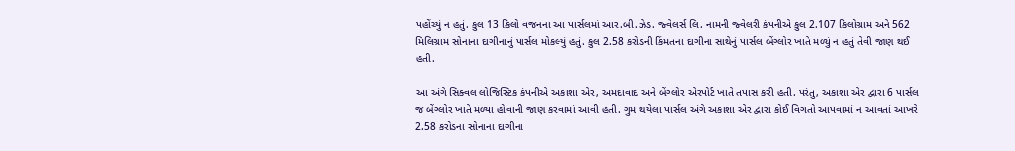પહોંચ્યું ન હતું. કુલ 13 કિલો વજનના આ પાર્સલમાં આર.બી.ઝેડ. જ્વેલર્સ લિ. નામની જ્વેલરી કંપનીએ કુલ 2.107 કિલોગ્રામ અને 562 મિલિગ્રામ સોનાના દાગીનાનું પાર્સલ મોકલ્યું હતું. કુલ 2.58 કરોડની કિંમતના દાગીના સાથેનું પાર્સલ બેંગ્લોર ખાતે મળ્યું ન હતું તેવી જાણ થઈ હતી.

આ અંગે સિક્વલ લોજિસ્ટિક કંપનીએ અકાશા એર, અમદાવાદ અને બેંગ્લોર એરપોર્ટ ખાતે તપાસ કરી હતી. પરંતુ, અકાશા એર દ્વારા 6 પાર્સલ જ બેંગ્લોર ખાતે મળ્યા હોવાની જાણ કરવામાં આવી હતી. ગુમ થયેલા પાર્સલ અંગે અકાશા એર દ્વારા કોઈ વિગતો આપવામાં ન આવતાં આખરે 2.58 કરોડના સોનાના દાગીના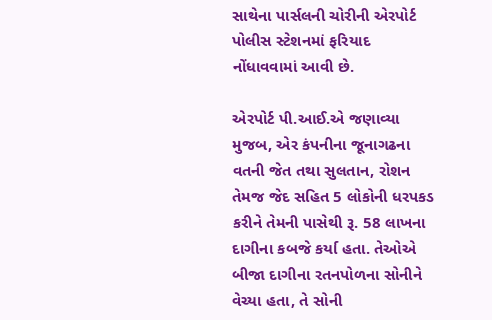સાથેના પાર્સલની ચોરીની એરપોર્ટ પોલીસ સ્ટેશનમાં ફરિયાદ નોંધાવવામાં આવી છે.

એરપોર્ટ પી.આઈ.એ જણાવ્યા મુજબ, એર કંપનીના જૂનાગઢના વતની જેત તથા સુલતાન, રોશન તેમજ જેદ સહિત 5 લોકોની ધરપકડ કરીને તેમની પાસેથી રૂ. 58 લાખના દાગીના કબજે કર્યા હતા. તેઓએ બીજા દાગીના રતનપોળના સોનીને વેચ્યા હતા, તે સોની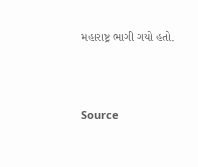મહારાષ્ટ્ર ભાગી ગયો હતો.



Source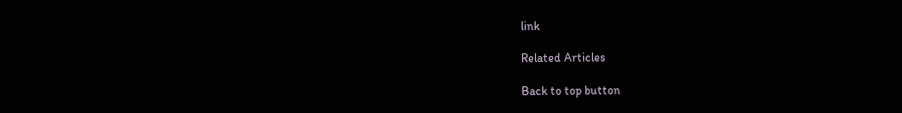link

Related Articles

Back to top button